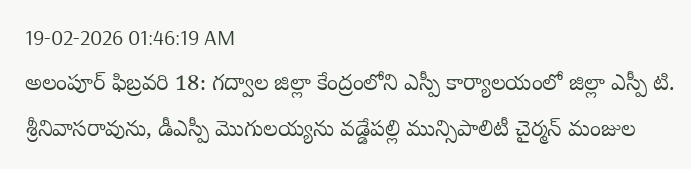19-02-2026 01:46:19 AM
అలంపూర్ ఫిబ్రవరి 18: గద్వాల జిల్లా కేంద్రంలోని ఎస్పీ కార్యాలయంలో జిల్లా ఎస్పీ టి. శ్రీనివాసరావును, డీఎస్పీ మొగులయ్యను వడ్డేపల్లి మున్సిపాలిటీ చైర్మన్ మంజుల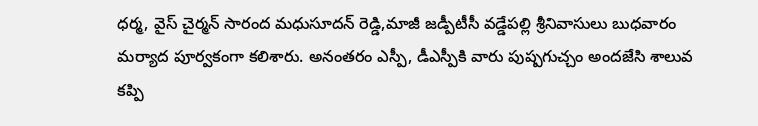ధర్మ, వైస్ చైర్మన్ సారంద మధుసూదన్ రెడ్డి,మాజీ జడ్పీటీసీ వడ్డేపల్లి శ్రీనివాసులు బుధవారం మర్యాద పూర్వకంగా కలిశారు. అనంతరం ఎస్పీ, డీఎస్పీకి వారు పుష్పగుచ్చం అందజేసి శాలువ కప్పి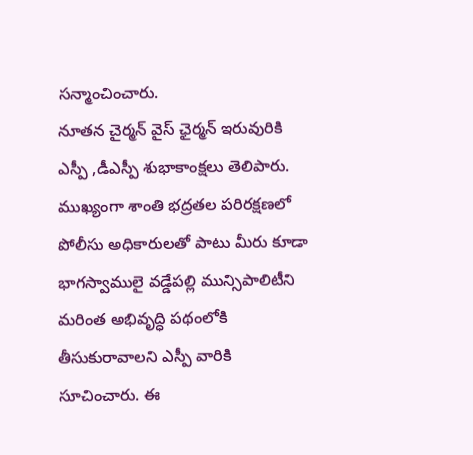సన్మాంచించారు.
నూతన చైర్మన్ వైస్ ఛైర్మన్ ఇరువురికి ఎస్పీ ,డీఎస్పీ శుభాకాంక్షలు తెలిపారు. ముఖ్యంగా శాంతి భద్రతల పరిరక్షణలో పోలీసు అధికారులతో పాటు మీరు కూడా భాగస్వాములై వడ్డేపల్లి మున్సిపాలిటీని మరింత అభివృద్ధి పథంలోకి తీసుకురావాలని ఎస్పీ వారికి సూచించారు. ఈ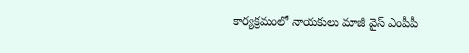కార్యక్రమంలో నాయకులు మాజీ వైస్ ఎంపీపీ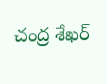చంద్ర శేఖర్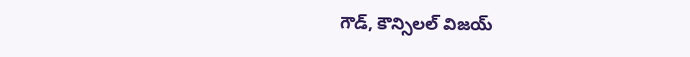గౌడ్, కౌన్సిలల్ విజయ్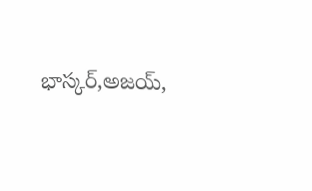భాస్కర్,అజయ్,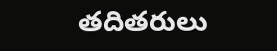తదితరులు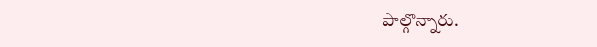పాల్గొన్నారు.